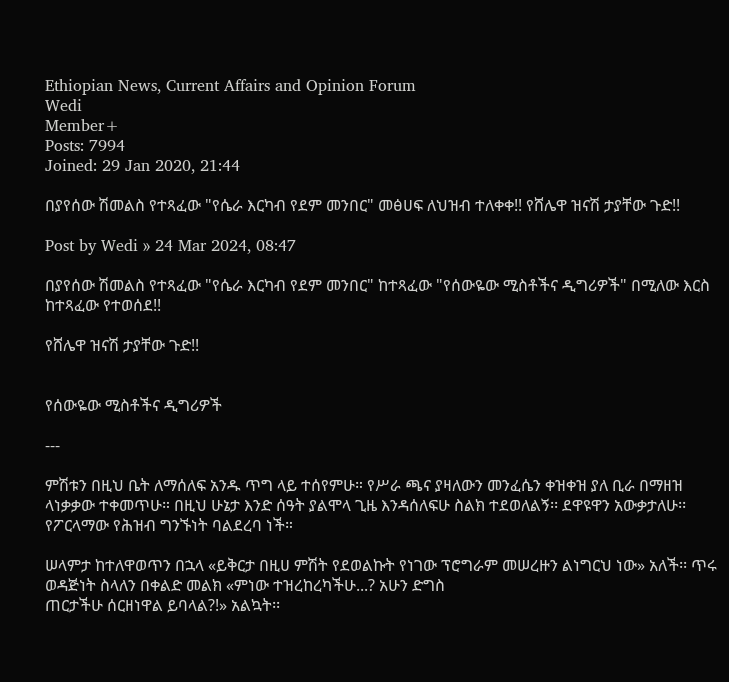Ethiopian News, Current Affairs and Opinion Forum
Wedi
Member+
Posts: 7994
Joined: 29 Jan 2020, 21:44

በያየሰው ሽመልስ የተጻፈው "የሴራ እርካብ የደም መንበር" መፅሀፍ ለህዝብ ተለቀቀ!! የሸሌዋ ዝናሽ ታያቸው ጉድ!!

Post by Wedi » 24 Mar 2024, 08:47

በያየሰው ሽመልስ የተጻፈው "የሴራ እርካብ የደም መንበር" ከተጻፈው "የሰውዬው ሚስቶችና ዲግሪዎች" በሚለው እርስ ከተጻፈው የተወሰደ!!

የሸሌዋ ዝናሽ ታያቸው ጉድ!!


የሰውዬው ሚስቶችና ዲግሪዎች

---

ምሽቱን በዚህ ቤት ለማሰለፍ አንዱ ጥግ ላይ ተሰየምሁ። የሥራ ጫና ያዛለውን መንፈሴን ቀዝቀዝ ያለ ቢራ በማዘዝ ላነቃቃው ተቀመጥሁ። በዚህ ሁኔታ እንድ ሰዓት ያልሞላ ጊዜ እንዳሰለፍሁ ስልክ ተደወለልኝ፡፡ ደዋዩዋን አውቃታለሁ፡፡ የፖርላማው የሕዝብ ግንኙነት ባልደረባ ነች።

ሠላምታ ከተለዋወጥን በኋላ «ይቅርታ በዚሀ ምሽት የደወልኩት የነገው ፕሮግራም መሠረዙን ልነግርህ ነው» አለች፡፡ ጥሩ ወዳጅነት ስላለን በቀልድ መልክ «ምነው ተዝረከረካችሁ...? አሁን ድግስ
ጠርታችሁ ሰርዘነዋል ይባላል?!» አልኳት፡፡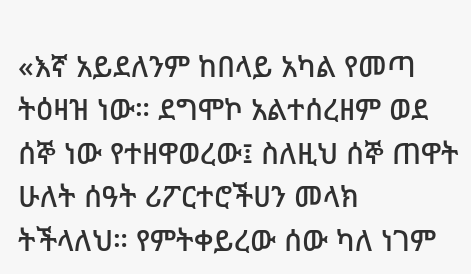«እኛ አይደለንም ከበላይ አካል የመጣ ትዕዛዝ ነው። ደግሞኮ አልተሰረዘም ወደ ሰኞ ነው የተዘዋወረው፤ ስለዚህ ሰኞ ጠዋት ሁለት ሰዓት ሪፖርተሮችሀን መላክ ትችላለህ። የምትቀይረው ሰው ካለ ነገም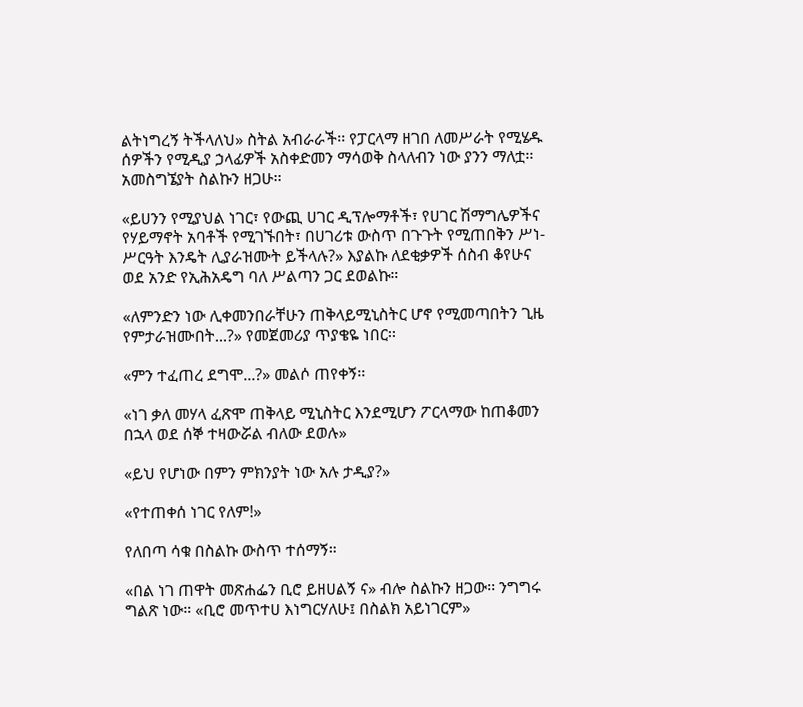ልትነግረኝ ትችላለህ» ስትል አብራራች፡፡ የፓርላማ ዘገበ ለመሥራት የሚሄዱ ሰዎችን የሚዲያ ኃላፊዎች አስቀድመን ማሳወቅ ስላለብን ነው ያንን ማለቷ፡፡ አመስግኜያት ስልኩን ዘጋሁ፡፡

«ይሀንን የሚያህል ነገር፣ የውጪ ሀገር ዲፕሎማቶች፣ የሀገር ሽማግሌዎችና የሃይማኖት አባቶች የሚገኙበት፣ በሀገሪቱ ውስጥ በጉጉት የሚጠበቅን ሥነ-ሥርዓት እንዴት ሊያራዝሙት ይችላሉ?» እያልኩ ለደቂቃዎች ሰስብ ቆየሁና ወደ አንድ የኢሕአዴግ ባለ ሥልጣን ጋር ደወልኩ።

«ለምንድን ነው ሊቀመንበራቸሁን ጠቅላይሚኒስትር ሆኖ የሚመጣበትን ጊዜ የምታራዝሙበት...?» የመጀመሪያ ጥያቄዬ ነበር፡፡

«ምን ተፈጠረ ደግሞ...?» መልሶ ጠየቀኝ፡፡

«ነገ ቃለ መሃላ ፈጽሞ ጠቅላይ ሚኒስትር እንደሚሆን ፖርላማው ከጠቆመን በኋላ ወደ ሰኞ ተዛውሯል ብለው ደወሉ»

«ይህ የሆነው በምን ምክንያት ነው አሉ ታዲያ?»

«የተጠቀሰ ነገር የለም!»

የለበጣ ሳቁ በስልኩ ውስጥ ተሰማኝ።

«በል ነገ ጠዋት መጽሐፌን ቢሮ ይዘሀልኝ ና» ብሎ ስልኩን ዘጋው፡፡ ንግግሩ ግልጽ ነው። «ቢሮ መጥተሀ እነግርሃለሁ፤ በስልክ አይነገርም»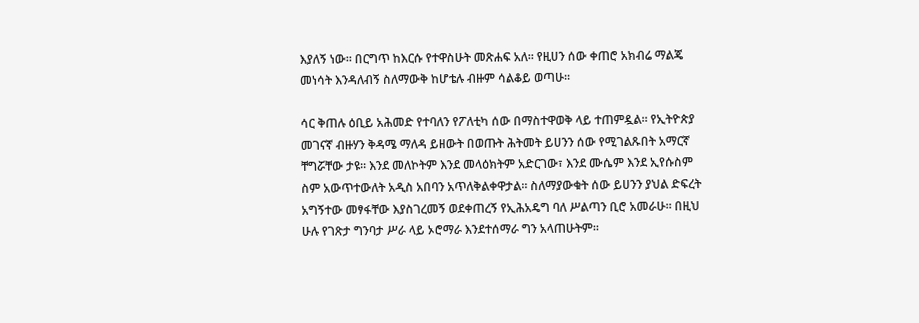እያለኝ ነው። በርግጥ ከእርሱ የተዋስሁት መጽሐፍ አለ፡፡ የዚሀን ሰው ቀጠሮ አክብሬ ማልጄ መነሳት እንዳለብኝ ስለማውቅ ከሆቴሉ ብዙም ሳልቆይ ወጣሁ።

ሳር ቅጠሉ ዕቢይ አሕመድ የተባለን የፖለቲካ ሰው በማስተዋወቅ ላይ ተጠምዷል። የኢትዮጵያ መገናኛ ብዙሃን ቅዳሜ ማለዳ ይዘውት በወጡት ሕትመት ይሀንን ሰው የሚገልጹበት አማርኛ ቸግሯቸው ታዩ፡፡ እንደ መለኮትም እንደ መላዕክትም አድርገው፣ እንደ ሙሴም እንደ ኢየሱስም ስም አውጥተውለት አዲስ አበባን አጥለቅልቀዋታል። ስለማያውቁት ሰው ይሀንን ያህል ድፍረት አግኝተው መፃፋቸው እያስገረመኝ ወደቀጠረኝ የኢሕአዴግ ባለ ሥልጣን ቢሮ አመራሁ። በዚህ ሁሉ የገጽታ ግንባታ ሥራ ላይ ኦሮማራ እንደተሰማራ ግን አላጠሁትም።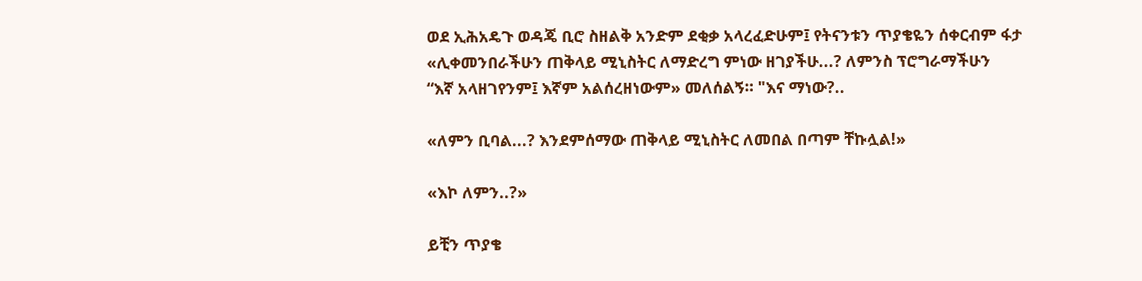ወደ ኢሕአዴጉ ወዳጄ ቢሮ ስዘልቅ አንድም ደቂቃ አላረፈድሁም፤ የትናንቱን ጥያቄዬን ሰቀርብም ፋታ
«ሊቀመንበራችሁን ጠቅላይ ሚኒስትር ለማድረግ ምነው ዘገያችሁ...? ለምንስ ፕሮግራማችሁን
“እኛ አላዘገየንም፤ እኛም አልሰረዘነውም» መለሰልኝ። "እና ማነው?..

«ለምን ቢባል...? እንደምሰማው ጠቅላይ ሚኒስትር ለመበል በጣም ቸኩሏል!»

«እኮ ለምን..?»

ይቺን ጥያቄ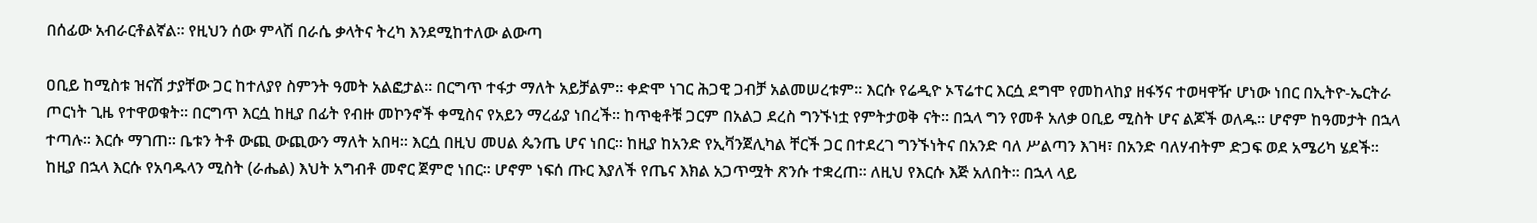በሰፊው አብራርቶልኛል። የዚህን ሰው ምላሽ በራሴ ቃላትና ትረካ እንደሚከተለው ልውጣ

ዐቢይ ከሚስቱ ዝናሽ ታያቸው ጋር ከተለያየ ስምንት ዓመት አልፎታል፡፡ በርግጥ ተፋታ ማለት አይቻልም፡፡ ቀድሞ ነገር ሕጋዊ ጋብቻ አልመሠረቱም፡፡ እርሱ የሬዲዮ ኦፕሬተር እርሷ ደግሞ የመከላከያ ዘፋኝና ተወዛዋዥ ሆነው ነበር በኢትዮ-ኤርትራ ጦርነት ጊዜ የተዋወቁት። በርግጥ እርሷ ከዚያ በፊት የብዙ መኮንኖች ቀሚስና የአይን ማረፊያ ነበረች። ከጥቂቶቹ ጋርም በአልጋ ደረስ ግንኙነቷ የምትታወቅ ናት፡፡ በኋላ ግን የመቶ አለቃ ዐቢይ ሚስት ሆና ልጆች ወለዱ፡፡ ሆኖም ከዓመታት በኋላ ተጣሉ፡፡ እርሱ ማገጠ። ቤቱን ትቶ ውጪ ውጪውን ማለት አበዛ፡፡ እርሷ በዚህ መሀል ጴንጤ ሆና ነበር፡፡ ከዚያ ከአንድ የኢቫንጀሊካል ቸርች ጋር በተደረገ ግንኙነትና በአንድ ባለ ሥልጣን እገዛ፣ በአንድ ባለሃብትም ድጋፍ ወደ አሜሪካ ሄደች። ከዚያ በኋላ እርሱ የአባዱላን ሚስት (ራሔል) እህት አግብቶ መኖር ጀምሮ ነበር፡፡ ሆኖም ነፍሰ ጡር እያለች የጤና እክል አጋጥሟት ጽንሱ ተቋረጠ፡፡ ለዚህ የእርሱ እጅ አለበት፡፡ በኋላ ላይ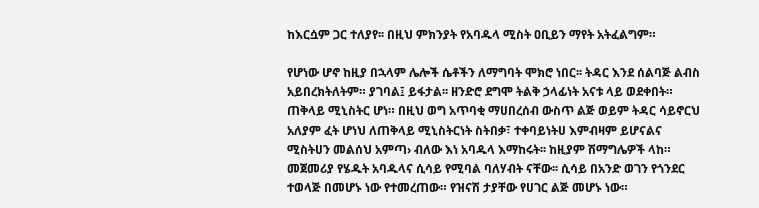ከእርሷም ጋር ተለያየ፡፡ በዚህ ምክንያት የአባዱላ ሚስት ዐቢይን ማየት አትፈልግም።

የሆነው ሆኖ ከዚያ በኋላም ሌሎች ሴቶችን ለማግባት ሞክሮ ነበር፡፡ ትዳር እንደ ሰልባጅ ልብስ አይበረክትለትም። ያገባል፤ ይፋታል፡፡ ዘንድሮ ደግሞ ትልቅ ኃላፊነት አናቱ ላይ ወደቀበት። ጠቅላይ ሚኒስትር ሆነ። በዚህ ወግ አጥባቂ ማሀበረሰብ ውስጥ ልጅ ወይም ትዳር ሳይኖርህ አለያም ፈት ሆነህ ለጠቅላይ ሚኒስትርነት ስትበቃ፣ ተቀባይነትሀ እምብዛም ይሆናልና ሚስትሀን መልሰህ አምጣ› ብለው እነ አባዱላ እማከሩት፡፡ ከዚያም ሽማግሌዎች ላከ። መጀመሪያ የሄዱት አባዱላና ሲሳይ የሚባል ባለሃብት ናቸው፡፡ ሲሳይ በአንድ ወገን የጎንደር ተወላጅ በመሆኑ ነው የተመረጠው። የዝናሽ ታያቸው የሀገር ልጅ መሆኑ ነው።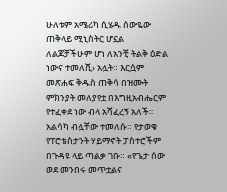ሁለቱም አሜሪካ ሲሄዱ ሰውዬው ጠቅላይ ሚኒስትር ሆኗል ለልጆቻችሁም ሆነ ለአንቺ ትልቅ ዕድል ነውና ተመለሺ› አሏት። እርሷም መጽሐፍ ቅዱስ ጠቅሳ በዝሙት ምክንያት መለያየቷ በእግዚአብሔርም የተፈቀደ ነው ብላ አሻፈረኝ አለች፡፡ አልሳካ ብሏቸው ተመለሱ። የታወቁ የፐሮቴስታንት ሃይማኖት ፓስተሮችም በጉዳዩ ላይ ጣልቃ ገቡ። «የጌታ ሰው ወደ መንበሩ መጥቷልና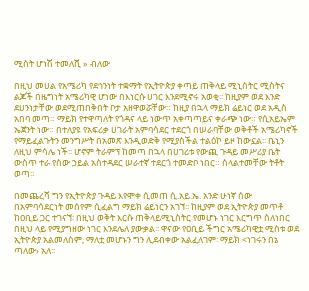ሚስት ሆነሽ ተመለሺ » ብለው

በዚህ መሀል የአሜሪካ የደኅንነት ተቋማት የኢትዮጵያ ቀጣይ ጠቅላይ ሚኒስትር ሚስትና ልጆች በዜግነት አሜሪካዊ ሆነው በእነርሱ ሀገር እንደሚኖሩ አወቂ፡፡ ከዚያም ወደ እንድ ደሀንነታቸው ወደሚጠበቅበት ቦታ አዘዋወሯቸው። ከዚያ በኋላ ማይክ ሬይነር ወደ አዲስ አበባ መጣ። ማይክ የተዋጣለት የጎዳና ላይ ነውጥ አቀጣጣይና ቀራጭ ነው። የሲአይኤም ኤጀንት ነው። በተለያዩ የአፍሪቃ ሀገራት አምባሳደር ተደርጎ በሠራባቸው ወቅቶች አሜሪካኖች የማይፈልጉትን መንግሥት በአመጽ እንዲወድቅ የሚያስችል ተልዕኮ ይዞ ከውኗል፡፡ ቤኒን ለዚህ ምሳሌ ነች፡፡ ሆኖም ትራምፕ ከመጣ በኋላ በሀገሪቱ የውጪ ጉዳይ መሥሪያ ቤት ውስጥ ተራ የሰው ኃይል አስተዳደር ሠራተኛ ተደርጎ ተመድቦ ነበር። ስላልተመቸው ትቶት ወጣ።

በመጨረሻ ግን የኢትዮጵያ ጉዳይ እየሞቀ ሲመጠ ሲ.አይ.ኤ. አንድ ሁነኛ ሰው በአምባሳደርነት መሰየም ሲፈልግ ማይክ ሬይነርን አገኘ፡፡ ከዚያም ወደ ኢትዮጵያ መጥቶ ከዐቢይ ጋር ተገናኘ፡ በዚህ ወቅት እርሱ ጠቅላይሚኒስትር የመሆኑ ነገር እርግጥ ስለነበር በዚህ ላይ የሚያግዘው ነገር እንደሌለ ያውቃል፡፡ ዋናው የዐቢይ ችግር አሜሪካዊቷ ሚስቱ ወደ ኢትዮጵያ አልመለስም, ማለቷ መሆኑን ግን ሊደብቀው አልፈለገም፡ ማይክ <ነገሩን በኔ ጣለው› አለ፡፡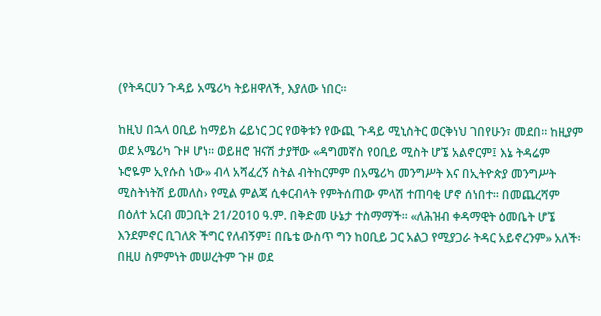(የትዳርሀን ጉዳይ አሜሪካ ትይዘዋለች, እያለው ነበር፡፡

ከዚህ በኋላ ዐቢይ ከማይክ ሬይነር ጋር የወቅቱን የውጪ ጉዳይ ሚኒስትር ወርቅነህ ገበየሁን፣ መደበ። ከዚያም ወደ አሜሪካ ጉዞ ሆነ፡፡ ወይዘሮ ዝናሽ ታያቸው «ዳግመኛስ የዐቢይ ሚስት ሆኜ አልኖርም፤ እኔ ትዳሬም ኑሮዬም ኢየሱስ ነው» ብላ አሻፈረኝ ስትል ብትከርምም በአሜሪካ መንግሥት እና በኢትዮጵያ መንግሥት ሚስትነትሽ ይመለስ› የሚል ምልጃ ሲቀርብላት የምትሰጠው ምላሽ ተጠባቂ ሆኖ ሰነበተ። በመጨረሻም በዕለተ አርብ መጋቢት 21/2010 ዓ.ም. በቅድመ ሁኔታ ተስማማች፡፡ «ለሕዝብ ቀዳማዊት ዕመቤት ሆኜ እንደምኖር ቢገለጽ ችግር የለብኝም፤ በቤቴ ውስጥ ግን ከዐቢይ ጋር አልጋ የሚያጋራ ትዳር አይኖረንም» አለች፡ በዚሀ ስምምነት መሠረትም ጉዞ ወደ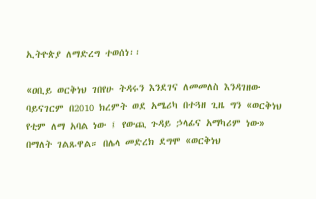ኢትዮጵያ ለማድረግ ተወሰነ፡፡

«ዐቢይ ወርቅነህ ገበየሁ ትዳሩን እንደገና ለመመለስ እንዳገዘው ባይናገርም በ2010 ክረምት ወደ አሜሪካ በተጓዘ ጊዜ ግን «ወርቅነህ የቲም ለማ አባል ነው ፤ የውጪ ጉዳይ ኃላፊና አማካሪም ነው» በማለት ገልጹዋል። በሌላ መድረክ ደግሞ «ወርቅነህ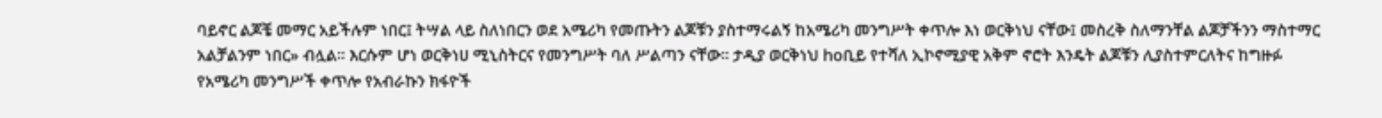ባይኖር ልጆቼ መማር አይችሉም ነበር፤ ትሣል ላይ ስለነበርን ወደ አሜሪካ የመጡትን ልጆቹን ያስተማሩልኝ ከአሜሪካ መንግሥት ቀጥሎ እነ ወርቅነህ ናቸው፤ መስረቅ ስለማንቸል ልጆቻችንን ማስተማር አልቻልንም ነበር» ብሏል፡፡ እርሱም ሆነ ወርቅነሀ ሚኒስትርና የመንግሥት ባለ ሥልጣን ናቸው። ታዲያ ወርቅነህ hoቢይ የተሻለ ኢኮኖሚያዊ አቅም ኖሮት እንዴት ልጆቹን ሊያስተምርለትና ከግዙፉ የአሜሪካ መንግሥች ቀጥሎ የአብራኩን ክፋዮች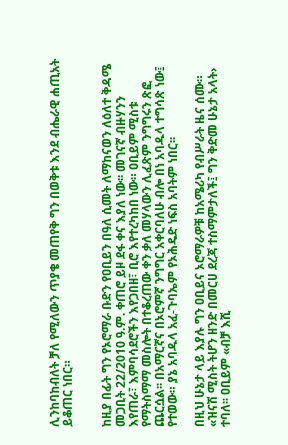ሊንከባከብለት ቻለ የሚለውን ጥያቄ መጠየቅ ግን በወቅቱ እንደ ብሔራዊ ሐጢአት ይቆጠር ነበር።


ከዚያ በፊት ግን የኦሮማራ ቡድን የዐቢይን በዓለ ሲመት ለማከናወን ለዕለተ ቅዳሜ መጋቢት 22/2010 ዓ.ም. ቀጠሮ ይዞ ደፋ ቀና እያለ ነው፡፡ መገናኛ ብዙሃንን እየጠራ፣ እምባሳደሮችን እየጋበዘ፣ ቢሮ እየተረካከበ ነው። ዐቢይም ሚስቱ የማትስማማ መስሎት በተቆረጠው ቀን ቃለ መሃላውን ሊፈጽም ንግግሩን ጽፎ ጨርሷል፡፡ በአማርኛና በኦሮምኛ ንግግር አቀርባለሁ ብሎ በነ አባዱላ ተግሳጽ ነው፤ የተወው። ያኔ አባዱላ አፈ-ጉባኤም የኦሕዴድ ነፍስ አባትም ነበር፡፡

በዚህ ሁኔታ ላይ እያሉ ግን ዐቢይና ኦሮማራዎቹ ከአሜሪካ የብሥራት ዜና ሰሙ። «ዝናሽ ሚስት ትሆን ዘንድ በመርሀ ደረጃ ተስማምታለች፤ ግን ቅድመ ሁኔታ አላት› ተባለ፡፡ ዐቢይም «ብቻ እሺ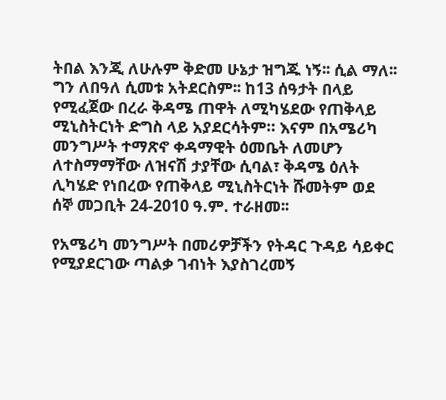ትበል እንጂ ለሁሉም ቅድመ ሁኔታ ዝግጁ ነኝ፡፡ ሲል ማለ፡፡ ግን ለበዓለ ሲመቱ አትደርስም፡፡ ከ13 ሰዓታት በላይ የሚፈጀው በረራ ቅዳሜ ጠዋት ለሚካሄደው የጠቅላይ ሚኒስትርነት ድግስ ላይ አያደርሳትም። እናም በአሜሪካ መንግሥት ተማጽኖ ቀዳማዊት ዕመቤት ለመሆን ለተስማማቸው ለዝናሽ ታያቸው ሲባል፣ ቅዳሜ ዕለት ሊካሄድ የነበረው የጠቅላይ ሚኒስትርነት ሹመትም ወደ ሰኞ መጋቢት 24-2010 ዓ.ም. ተራዘመ፡፡

የአሜሪካ መንግሥት በመሪዎቻችን የትዳር ጉዳይ ሳይቀር የሚያደርገው ጣልቃ ገብነት እያስገረመኝ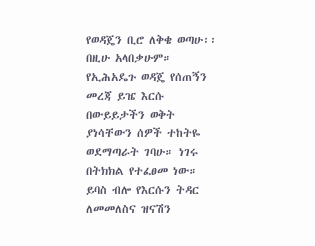የወዳጄን ቢሮ ለቅቄ ወጣሁ፡፡ በዚሁ አላበቃሁም። የኢሕአዴጉ ወዳጄ የሰጠኝን መረጃ ይዤ እርሱ በውይይታችን ወቅት ያነሳቸውን ሰዎች ተከትዬ ወደማጣራት ገባሁ። ነገሩ በትክክል የተፈፀመ ነው። ይባስ ብሎ የእርሱን ትዳር ለመመለስና ዝናሽን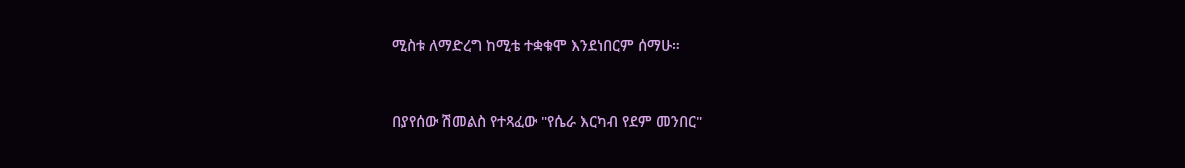ሚስቱ ለማድረግ ከሚቴ ተቋቁሞ እንደነበርም ሰማሁ።


በያየሰው ሽመልስ የተጻፈው "የሴራ እርካብ የደም መንበር"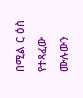በሚል ር ዕስ የተጻፈው ሙሉውን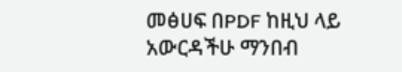መፅሀፍ በPDF ከዚህ ላይ አውርዳችሁ ማንበብ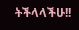ትችላላችሁ!!